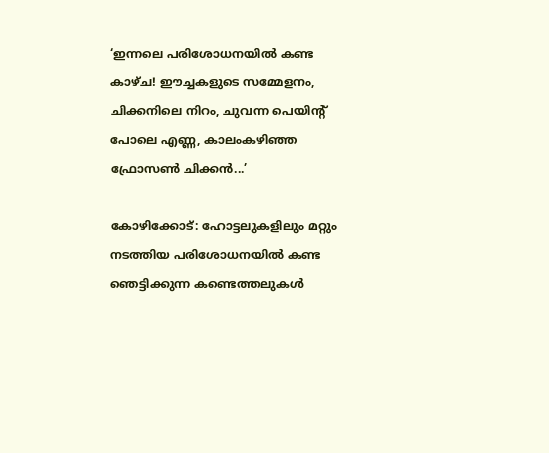‘ഇന്നലെ പരിശോധനയിൽ കണ്ട കാഴ്ച! ഈച്ചകളുടെ സമ്മേളനം, ചിക്കനിലെ നിറം, ചുവന്ന പെയിന്റ് പോലെ എണ്ണ, കാലംകഴിഞ്ഞ ഫ്രോസൺ ചിക്കൻ...’

കോഴിക്കോട്: ഹോട്ടലുകളിലും മറ്റും നടത്തിയ പരിശോധനയിൽ കണ്ട ഞെട്ടിക്കുന്ന കണ്ടെത്തലുകൾ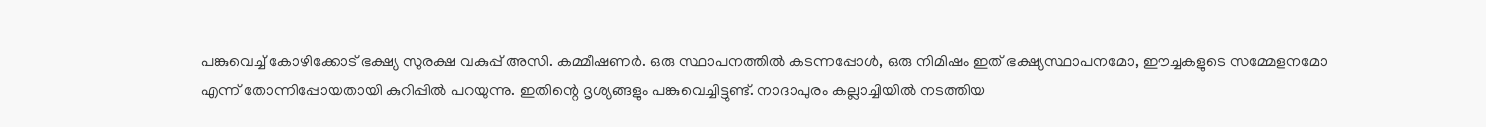പങ്കുവെച്ച് കോഴിക്കോട് ഭക്ഷ്യ സുരക്ഷ വകുപ്പ് അസി. കമ്മീഷണർ. ഒരു സ്ഥാപനത്തിൽ കടന്നപ്പോൾ, ഒരു നിമിഷം ഇത് ഭക്ഷ്യസ്ഥാപനമോ, ഈച്ചകളുടെ സമ്മേളനമോ എന്ന് തോന്നിപ്പോയതായി കുറിപ്പിൽ പറയുന്നു. ഇതിന്റെ ദൃശ്യങ്ങളും പങ്കുവെച്ചിട്ടുണ്ട്. നാദാപുരം കല്ലാച്ചിയിൽ നടത്തിയ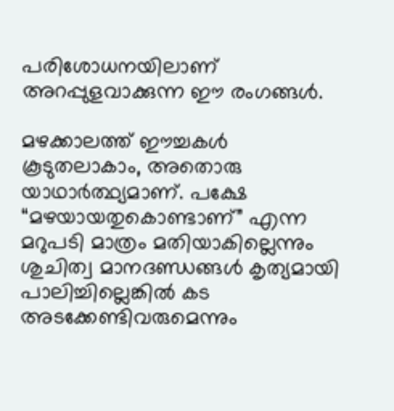പരിശോധനയിലാണ് അറപ്പുളവാക്കുന്ന ഈ രംഗങ്ങൾ.

മഴക്കാലത്ത് ഈച്ചകൾ കൂടുതലാകാം, അതൊരു യാഥാർത്ഥ്യമാണ്. പക്ഷേ “മഴയായതുകൊണ്ടാണ്” എന്ന മറുപടി മാത്രം മതിയാകില്ലെന്നും ശുചിത്വ മാനദണ്ഡങ്ങൾ കൃത്യമായി പാലിച്ചില്ലെങ്കിൽ കട അടക്കേണ്ടിവരുമെന്നും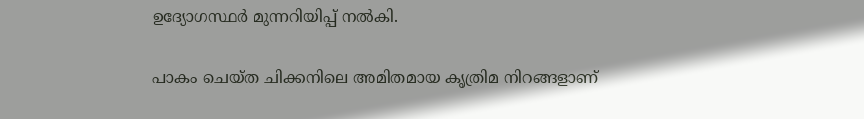ഉദ്യോഗസ്ഥർ മുന്നറിയിപ്പ് നൽകി.

പാകം ചെയ്ത ചിക്കനിലെ അമിതമായ കൃത്രിമ നിറങ്ങളാണ്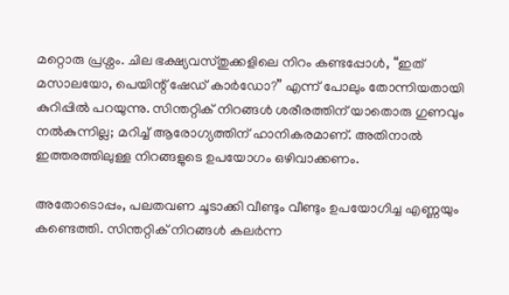മറ്റൊരു പ്രശ്നം. ചില ഭക്ഷ്യവസ്തുക്കളിലെ നിറം കണ്ടപ്പോൾ, “ഇത് മസാലയോ, പെയിന്റ് ഷേഡ് കാർഡോ?” എന്ന് പോലും തോന്നിയതായി കുറിപ്പിൽ പറയുന്നു. സിന്തറ്റിക് നിറങ്ങൾ ശരീരത്തിന് യാതൊരു ഗുണവും നൽകുന്നില്ല; മറിച്ച് ആരോഗ്യത്തിന് ഹാനികരമാണ്. അതിനാൽ ഇത്തരത്തിലുള്ള നിറങ്ങളുടെ ഉപയോഗം ഒഴിവാക്കണം.

അതോടൊപ്പം, പലതവണ ചൂടാക്കി വീണ്ടും വീണ്ടും ഉപയോഗിച്ച എണ്ണയും കണ്ടെത്തി. സിന്തറ്റിക് നിറങ്ങൾ കലർന്ന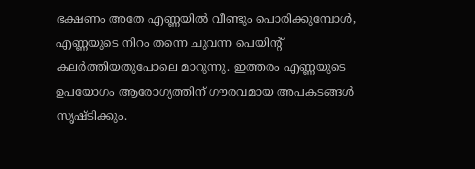ഭക്ഷണം അതേ എണ്ണയിൽ വീണ്ടും പൊരിക്കുമ്പോൾ, എണ്ണയുടെ നിറം തന്നെ ചുവന്ന പെയിന്റ് കലർത്തിയതുപോലെ മാറുന്നു. ഇത്തരം എണ്ണയുടെ ഉപയോഗം ആരോഗ്യത്തിന് ഗൗരവമായ അപകടങ്ങൾ സൃഷ്ടിക്കും.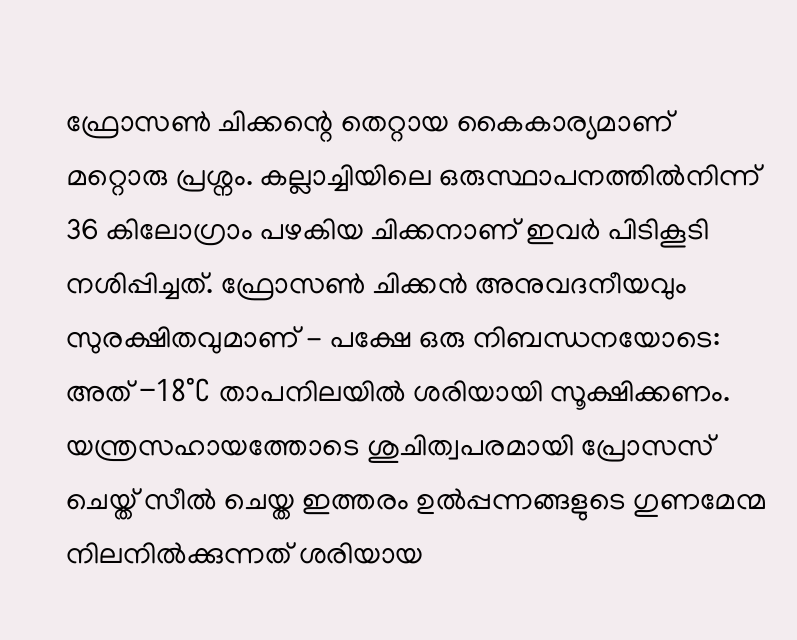ഫ്രോസൺ ചിക്കന്റെ തെറ്റായ കൈകാര്യമാണ് മറ്റൊരു പ്രശ്നം. കല്ലാച്ചിയിലെ ഒരുസ്ഥാപനത്തിൽനിന്ന് 36 കിലോഗ്രാം പഴകിയ ചിക്കനാണ് ഇവർ പിടികൂടി നശിപ്പിച്ചത്. ഫ്രോസൺ ചിക്കൻ അനുവദനീയവും സുരക്ഷിതവുമാണ് - പക്ഷേ ഒരു നിബന്ധനയോടെ: അത് −18°C താപനിലയിൽ ശരിയായി സൂക്ഷിക്കണം. യന്ത്രസഹായത്തോടെ ശുചിത്വപരമായി പ്രോസസ് ചെയ്ത് സീൽ ചെയ്ത ഇത്തരം ഉൽപ്പന്നങ്ങളുടെ ഗുണമേന്മ നിലനിൽക്കുന്നത് ശരിയായ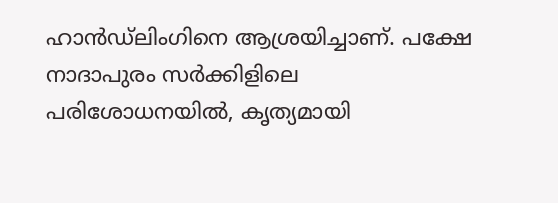ഹാൻഡ്ലിംഗിനെ ആശ്രയിച്ചാണ്. പക്ഷേ നാദാപുരം സർക്കിളിലെ പരിശോധനയിൽ, കൃത്യമായി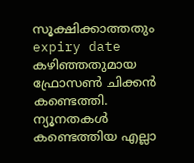സൂക്ഷിക്കാത്തതും expiry date കഴിഞ്ഞതുമായ ഫ്രോസൺ ചിക്കൻ കണ്ടെത്തി. ന്യൂനതകൾ കണ്ടെത്തിയ എല്ലാ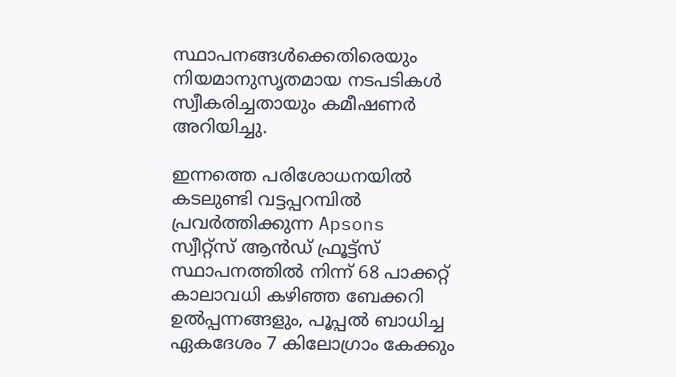സ്ഥാപനങ്ങൾക്കെതിരെയും നിയമാനുസൃതമായ നടപടികൾ സ്വീകരിച്ചതായും കമീഷണർ അറിയിച്ചു.

ഇന്നത്തെ പരിശോധനയിൽ കടലുണ്ടി വട്ടപ്പറമ്പിൽ പ്രവർത്തിക്കുന്ന Apsons സ്വീറ്റ്സ് ആൻഡ് ഫ്രൂട്ട്സ് സ്ഥാപനത്തിൽ നിന്ന് 68 പാക്കറ്റ് കാലാവധി കഴിഞ്ഞ ബേക്കറി ഉൽപ്പന്നങ്ങളും, പൂപ്പൽ ബാധിച്ച ഏകദേശം 7 കിലോഗ്രാം കേക്കും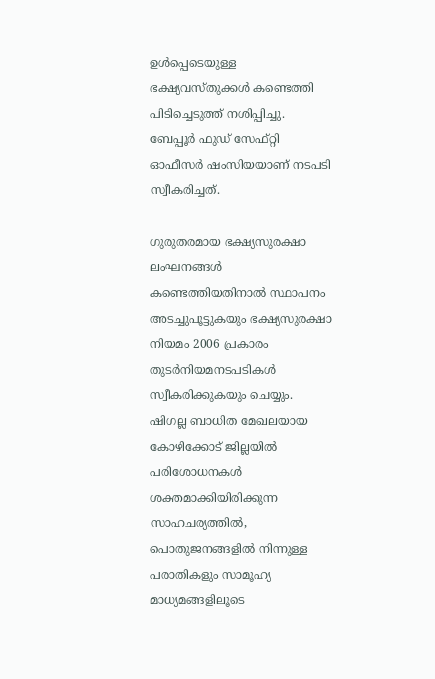ഉൾപ്പെടെയുള്ള ഭക്ഷ്യവസ്തുക്കൾ കണ്ടെത്തി പിടിച്ചെടുത്ത് നശിപ്പിച്ചു. ബേപ്പൂർ ഫുഡ്‌ സേഫ്റ്റി ഓഫീസർ ഷംസിയയാണ് നടപടി സ്വീകരിച്ചത്.

ഗുരുതരമായ ഭക്ഷ്യസുരക്ഷാ ലംഘനങ്ങൾ കണ്ടെത്തിയതിനാൽ സ്ഥാപനം അടച്ചുപൂട്ടുകയും ഭക്ഷ്യസുരക്ഷാ നിയമം 2006 പ്രകാരം തുടർനിയമനടപടികൾ സ്വീകരിക്കുകയും ചെയ്യും. ഷിഗല്ല ബാധിത മേഖലയായ കോഴിക്കോട് ജില്ലയിൽ പരിശോധനകൾ ശക്തമാക്കിയിരിക്കുന്ന സാഹചര്യത്തിൽ, പൊതുജനങ്ങളിൽ നിന്നുള്ള പരാതികളും സാമൂഹ്യ മാധ്യമങ്ങളിലൂടെ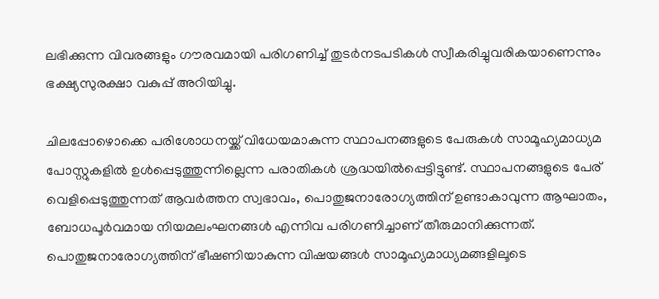ലഭിക്കുന്ന വിവരങ്ങളും ഗൗരവമായി പരിഗണിച്ച് തുടർനടപടികൾ സ്വീകരിച്ചുവരികയാണെന്നും ഭക്ഷ്യസുരക്ഷാ വകുപ്പ് അറിയിച്ചു.

ചിലപ്പോഴൊക്കെ പരിശോധനയ്ക്ക് വിധേയമാകുന്ന സ്ഥാപനങ്ങളുടെ പേരുകൾ സാമൂഹ്യമാധ്യമ പോസ്റ്റുകളിൽ ഉൾപ്പെടുത്തുന്നില്ലെന്ന പരാതികൾ ശ്രദ്ധയിൽപ്പെട്ടിട്ടുണ്ട്. സ്ഥാപനങ്ങളുടെ പേര് വെളിപ്പെടുത്തുന്നത് ആവർത്തന സ്വഭാവം, പൊതുജനാരോഗ്യത്തിന് ഉണ്ടാകാവുന്ന ആഘാതം, ബോധപൂർവമായ നിയമലംഘനങ്ങൾ എന്നിവ പരിഗണിച്ചാണ് തീരുമാനിക്കുന്നത്. പൊതുജനാരോഗ്യത്തിന് ഭീഷണിയാകുന്ന വിഷയങ്ങൾ സാമൂഹ്യമാധ്യമങ്ങളിലൂടെ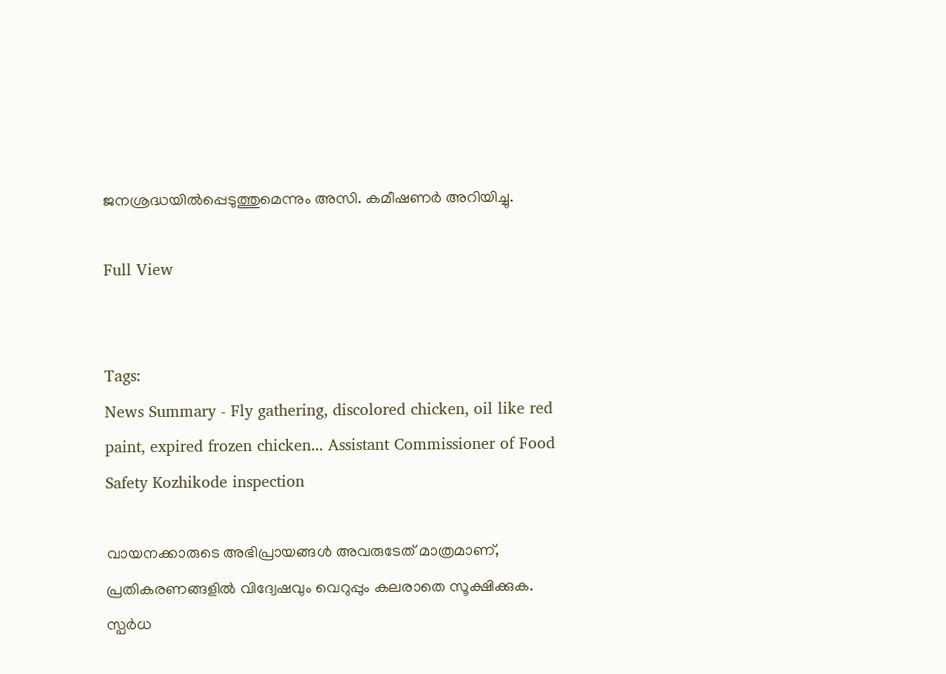ജനശ്രദ്ധയിൽപ്പെടുത്തുമെന്നും അസി. കമീഷണർ അറിയിച്ചു.

Full View


Tags:
News Summary - Fly gathering, discolored chicken, oil like red paint, expired frozen chicken... Assistant Commissioner of Food Safety Kozhikode inspection

വായനക്കാരുടെ അഭിപ്രായങ്ങള്‍ അവരുടേത് മാത്രമാണ്, പ്രതികരണങ്ങളിൽ വിദ്വേഷവും വെറുപ്പും കലരാതെ സൂക്ഷിക്കുക. സ്പർധ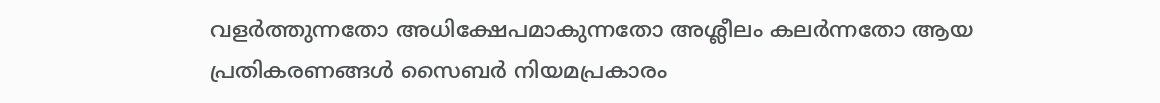വളർത്തുന്നതോ അധിക്ഷേപമാകുന്നതോ അശ്ലീലം കലർന്നതോ ആയ പ്രതികരണങ്ങൾ സൈബർ നിയമപ്രകാരം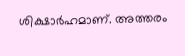ശിക്ഷാർഹമാണ്. അത്തരം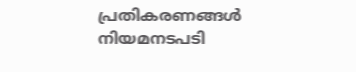പ്രതികരണങ്ങൾ നിയമനടപടി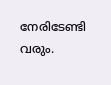നേരിടേണ്ടി വരും.